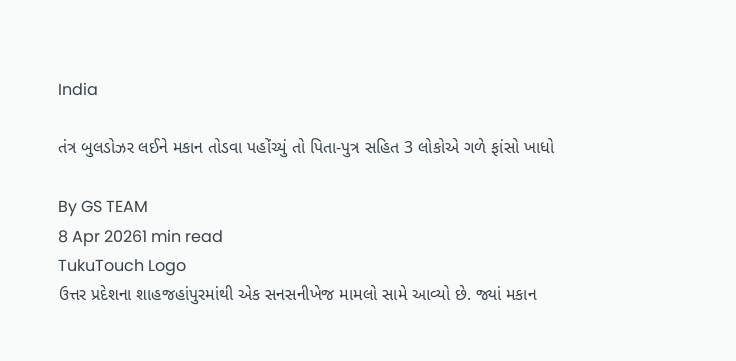India

તંત્ર બુલડોઝર લઈને મકાન તોડવા પહોંચ્યું તો પિતા-પુત્ર સહિત 3 લોકોએ ગળે ફાંસો ખાધો

By GS TEAM
8 Apr 20261 min read
TukuTouch Logo
ઉત્તર પ્રદેશના શાહજહાંપુરમાંથી એક સનસનીખેજ મામલો સામે આવ્યો છે. જ્યાં મકાન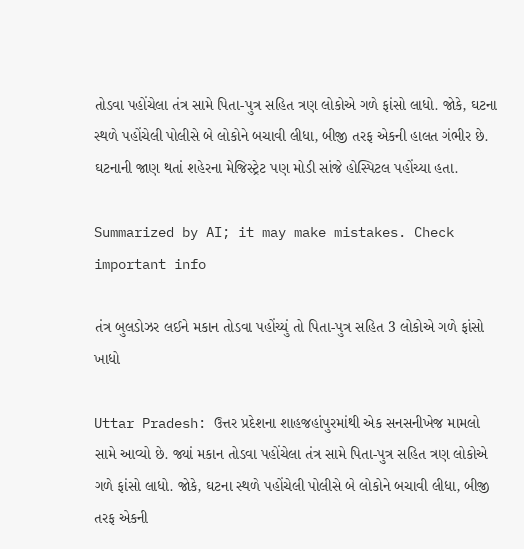તોડવા પહોંચેલા તંત્ર સામે પિતા-પુત્ર સહિત ત્રણ લોકોએ ગળે ફાંસો લાધો. જોકે, ઘટના સ્થળે પહોંચેલી પોલીસે બે લોકોને બચાવી લીધા, બીજી તરફ એકની હાલત ગંભીર છે. ઘટનાની જાણ થતાં શહેરના મેજિસ્ટ્રેટ પણ મોડી સાંજે હોસ્પિટલ પહોંચ્યા હતા.

Summarized by AI; it may make mistakes. Check important info

તંત્ર બુલડોઝર લઈને મકાન તોડવા પહોંચ્યું તો પિતા-પુત્ર સહિત 3 લોકોએ ગળે ફાંસો ખાધો

Uttar Pradesh: ઉત્તર પ્રદેશના શાહજહાંપુરમાંથી એક સનસનીખેજ મામલો સામે આવ્યો છે. જ્યાં મકાન તોડવા પહોંચેલા તંત્ર સામે પિતા-પુત્ર સહિત ત્રણ લોકોએ ગળે ફાંસો લાધો. જોકે, ઘટના સ્થળે પહોંચેલી પોલીસે બે લોકોને બચાવી લીધા, બીજી તરફ એકની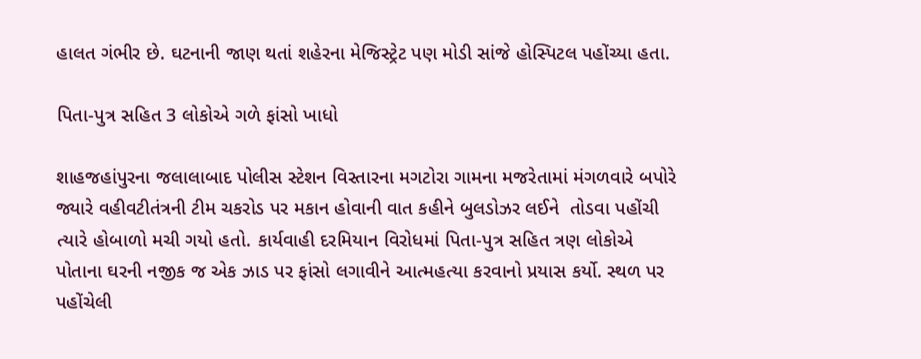હાલત ગંભીર છે. ઘટનાની જાણ થતાં શહેરના મેજિસ્ટ્રેટ પણ મોડી સાંજે હોસ્પિટલ પહોંચ્યા હતા.

પિતા-પુત્ર સહિત 3 લોકોએ ગળે ફાંસો ખાધો

શાહજહાંપુરના જલાલાબાદ પોલીસ સ્ટેશન વિસ્તારના મગટોરા ગામના મજરેતામાં મંગળવારે બપોરે જ્યારે વહીવટીતંત્રની ટીમ ચકરોડ પર મકાન હોવાની વાત કહીને બુલડોઝર લઈને  તોડવા પહોંચી ત્યારે હોબાળો મચી ગયો હતો. કાર્યવાહી દરમિયાન વિરોધમાં પિતા-પુત્ર સહિત ત્રણ લોકોએ પોતાના ઘરની નજીક જ એક ઝાડ પર ફાંસો લગાવીને આત્મહત્યા કરવાનો પ્રયાસ કર્યો. સ્થળ પર પહોંચેલી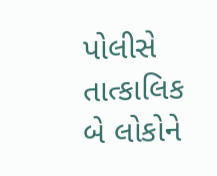પોલીસે તાત્કાલિક બે લોકોને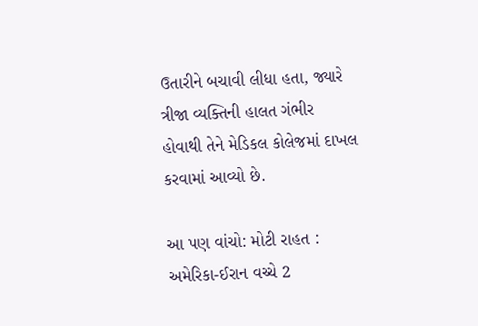ઉતારીને બચાવી લીધા હતા, જ્યારે ત્રીજા વ્યક્તિની હાલત ગંભીર હોવાથી તેને મેડિકલ કોલેજમાં દાખલ કરવામાં આવ્યો છે.

આ પણ વાંચો: મોટી રાહત : અમેરિકા-ઈરાન વચ્ચે 2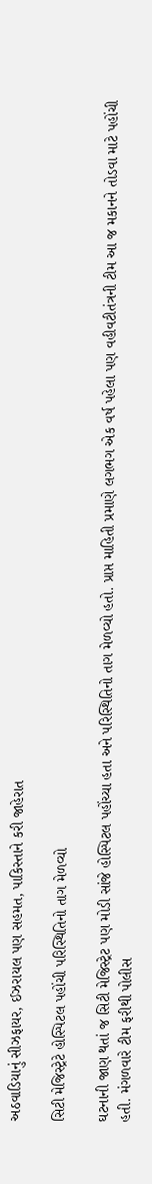અઠવાડિયાનું સીઝફાયર, ઈઝરાયલ પણ સહમત, પાકિસ્તાને કરી જાહેરાત

સિટી મેજિસ્ટ્રેટે હોસ્પિટલ પહોંચી પરિસ્થિતિનો તાગ મેળવ્યો

ઘટનાની જાણ થતાં જ સિટી મેજિસ્ટ્રેટ પણ મોડી સાંજે હોસ્પિટલ પહોંચ્યા હતા અને પરિસ્થિતિનો તાગ મેળવ્યો હતો. પ્રાપ્ત માહિતી પ્રમાણે લગભગ એક વર્ષ પહેલા પણ વહીવટીતંત્રની ટીમ આ જ મકાનને તોડવા માટે પહોંચી હતી. મંગળવારે ટીમ ફરીથી પોલીસ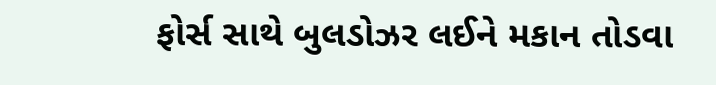ફોર્સ સાથે બુલડોઝર લઈને મકાન તોડવા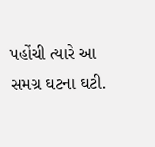પહોંચી ત્યારે આ સમગ્ર ઘટના ઘટી.